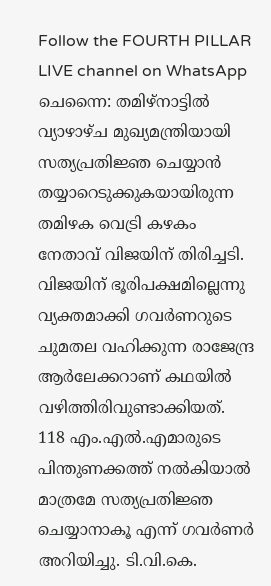Follow the FOURTH PILLAR LIVE channel on WhatsApp
ചെന്നൈ: തമിഴ്നാട്ടിൽ വ്യാഴാഴ്ച മുഖ്യമന്ത്രിയായി സത്യപ്രതിജ്ഞ ചെയ്യാൻ തയ്യാറെടുക്കുകയായിരുന്ന തമിഴക വെട്രി കഴകം നേതാവ് വിജയിന് തിരിച്ചടി. വിജയിന് ഭൂരിപക്ഷമില്ലെന്നു വ്യക്തമാക്കി ഗവർണറുടെ ചുമതല വഹിക്കുന്ന രാജേന്ദ്ര ആർലേക്കറാണ് കഥയിൽ വഴിത്തിരിവുണ്ടാക്കിയത്.
118 എം.എൽ.എമാരുടെ പിന്തുണക്കത്ത് നൽകിയാൽ മാത്രമേ സത്യപ്രതിജ്ഞ ചെയ്യാനാകൂ എന്ന് ഗവർണർ അറിയിച്ചു. ടി.വി.കെ.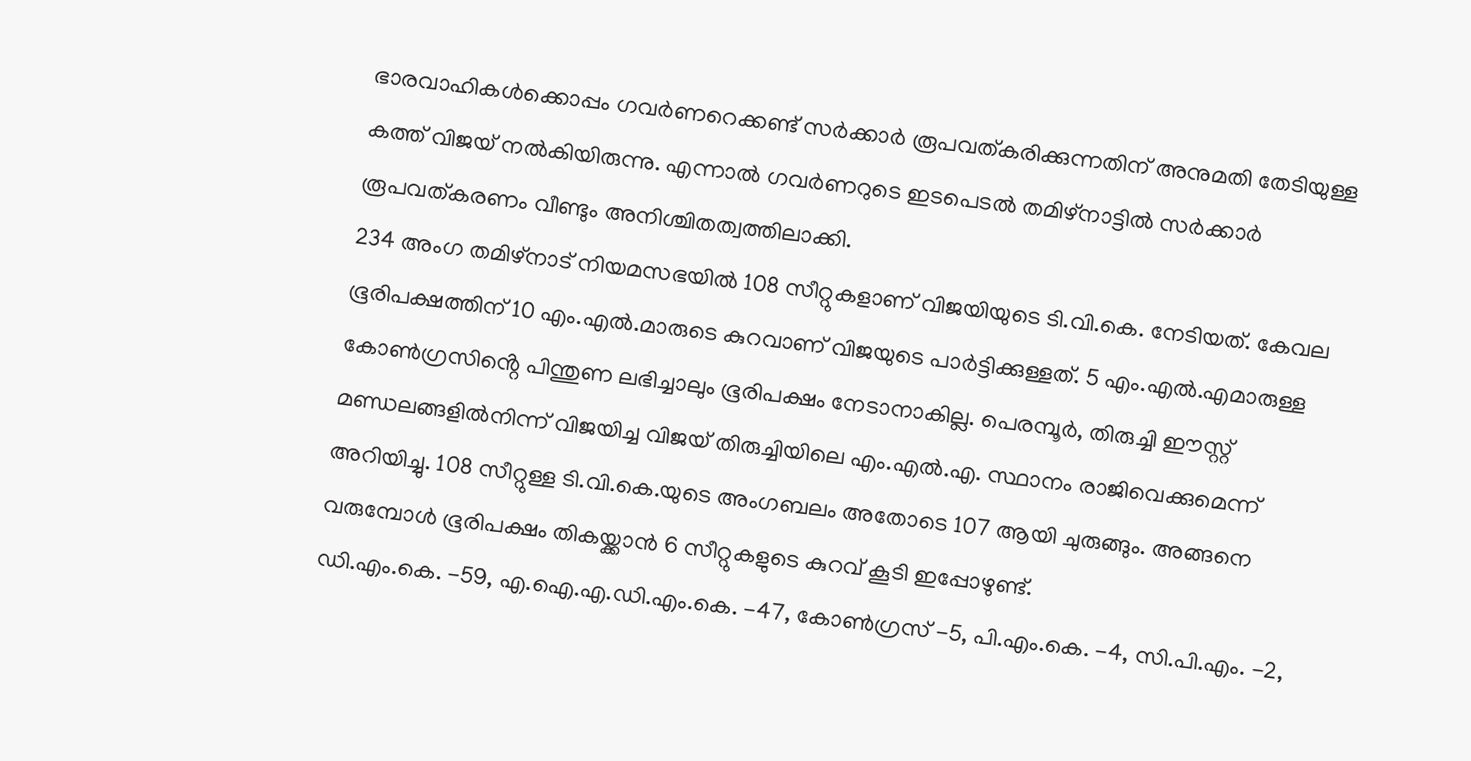ഭാരവാഹികൾക്കൊപ്പം ഗവർണറെക്കണ്ട് സർക്കാർ രൂപവത്കരിക്കുന്നതിന് അനുമതി തേടിയുള്ള കത്ത് വിജയ് നൽകിയിരുന്നു. എന്നാൽ ഗവർണറുടെ ഇടപെടൽ തമിഴ്നാട്ടിൽ സർക്കാർ രൂപവത്കരണം വീണ്ടും അനിശ്ചിതത്വത്തിലാക്കി.
234 അംഗ തമിഴ്നാട് നിയമസഭയിൽ 108 സീറ്റുകളാണ് വിജയിയുടെ ടി.വി.കെ. നേടിയത്. കേവല ഭൂരിപക്ഷത്തിന് 10 എം.എൽ.മാരുടെ കുറവാണ് വിജയുടെ പാർട്ടിക്കുള്ളത്. 5 എം.എൽ.എമാരുള്ള കോൺഗ്രസിൻ്റെ പിന്തുണ ലഭിച്ചാലും ഭൂരിപക്ഷം നേടാനാകില്ല. പെരമ്പൂർ, തിരുച്ചി ഈസ്റ്റ് മണ്ഡലങ്ങളിൽനിന്ന് വിജയിച്ച വിജയ് തിരുച്ചിയിലെ എം.എൽ.എ. സ്ഥാനം രാജിവെക്കുമെന്ന് അറിയിച്ചു. 108 സീറ്റുള്ള ടി.വി.കെ.യുടെ അംഗബലം അതോടെ 107 ആയി ചുരുങ്ങും. അങ്ങനെ വരുമ്പോൾ ഭൂരിപക്ഷം തികയ്ക്കാൻ 6 സീറ്റുകളുടെ കുറവ് കൂടി ഇപ്പോഴുണ്ട്.
ഡി.എം.കെ. -59, എ.ഐ.എ.ഡി.എം.കെ. -47, കോൺഗ്രസ് -5, പി.എം.കെ. -4, സി.പി.എം. -2,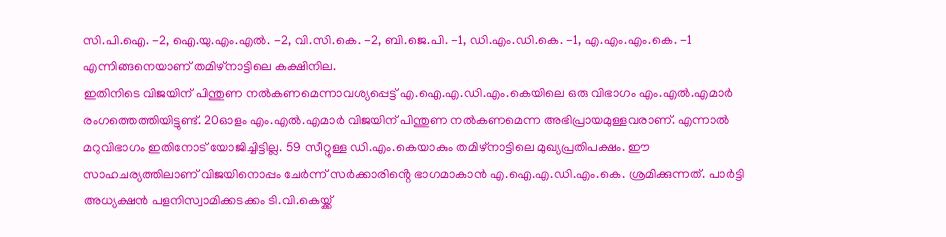സി.പി.ഐ. -2, ഐ.യു.എം.എൽ. -2, വി.സി.കെ. -2, ബി.ജെ.പി. -1, ഡി.എം.ഡി.കെ. -1, എ.എം.എം.കെ. -1 എന്നിങ്ങനെയാണ് തമിഴ്നാട്ടിലെ കക്ഷിനില.
ഇതിനിടെ വിജയിന് പിന്തുണ നൽകണമെന്നാവശ്യപ്പെട്ട് എ.ഐ.എ.ഡി.എം.കെയിലെ ഒരു വിഭാഗം എം.എൽ.എമാർ രംഗത്തെത്തിയിട്ടുണ്ട്. 20ഓളം എം.എൽ.എമാർ വിജയിന് പിന്തുണ നൽകണമെന്ന അഭിപ്രായമുള്ളവരാണ്. എന്നാൽ മറുവിഭാഗം ഇതിനോട് യോജിച്ചിട്ടില്ല. 59 സീറ്റുള്ള ഡി.എം.കെയാകും തമിഴ്നാട്ടിലെ മുഖ്യപ്രതിപക്ഷം. ഈ സാഹചര്യത്തിലാണ് വിജയിനൊപ്പം ചേർന്ന് സർക്കാരിൻ്റെ ഭാഗമാകാൻ എ.ഐ.എ.ഡി.എം.കെ. ശ്രമിക്കുന്നത്. പാർട്ടി അധ്യക്ഷൻ പളനിസ്വാമിക്കടക്കം ടി.വി.കെയ്ക്ക്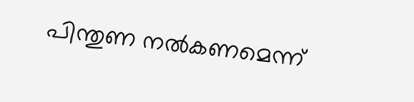പിന്തുണ നൽകണമെന്ന്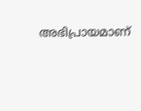അഭിപ്രായമാണ്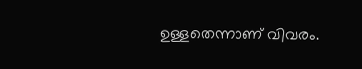ഉള്ളതെന്നാണ് വിവരം.